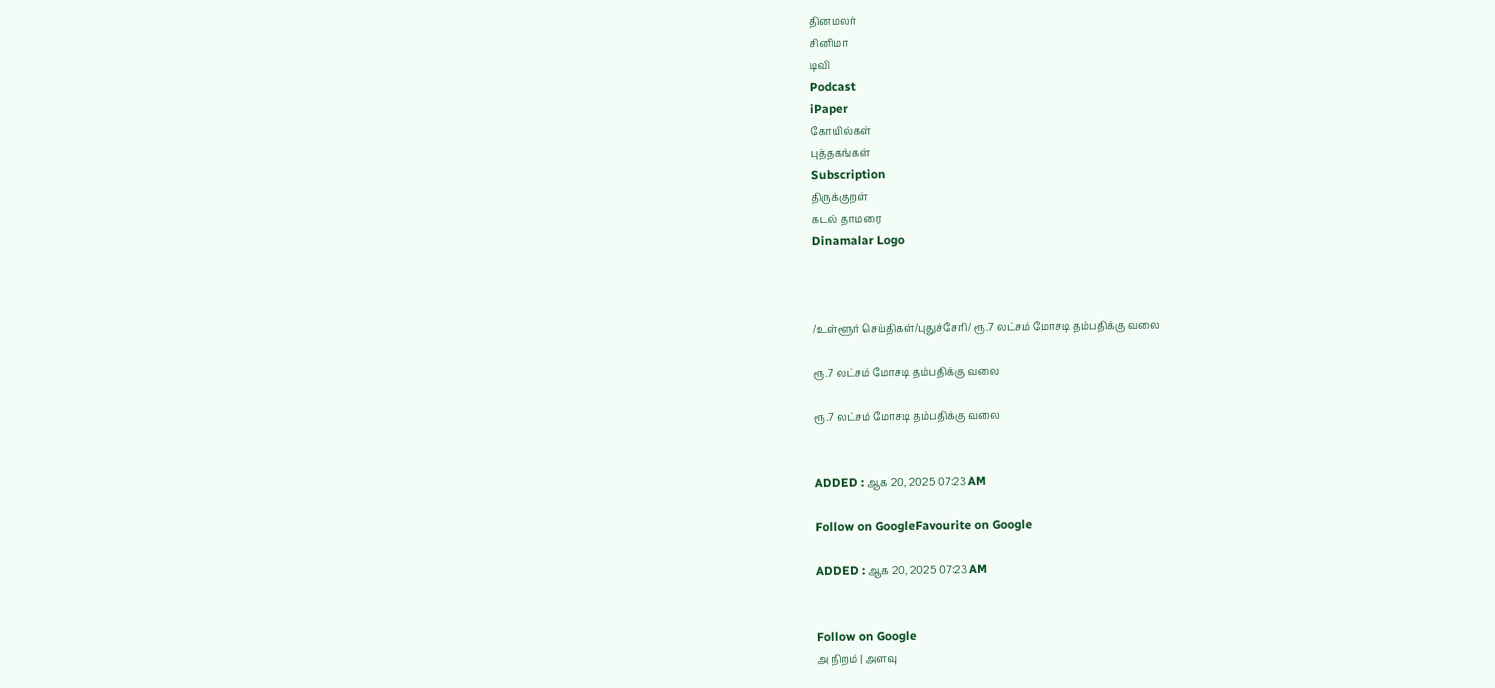தினமலர்
சினிமா
டிவி
Podcast
iPaper
கோயில்கள்
புத்தகங்கள்
Subscription
திருக்குறள்
கடல் தாமரை
Dinamalar Logo



/உள்ளூர் செய்திகள்/புதுச்சேரி/ ரூ.7 லட்சம் மோசடி தம்பதிக்கு வலை

ரூ.7 லட்சம் மோசடி தம்பதிக்கு வலை

ரூ.7 லட்சம் மோசடி தம்பதிக்கு வலை


ADDED : ஆக 20, 2025 07:23 AM

Follow on GoogleFavourite on Google

ADDED : ஆக 20, 2025 07:23 AM


Follow on Google
அ நிறம் | அளவு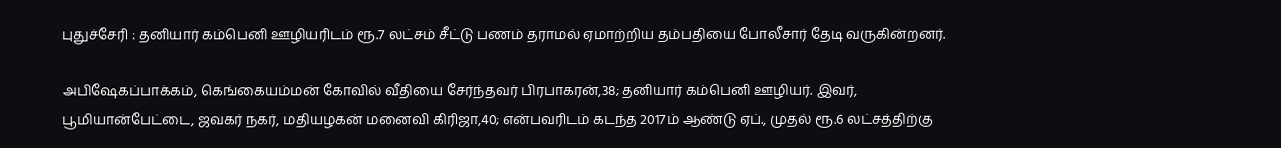புதுச்சேரி : தனியார் கம்பெனி ஊழியரிடம் ரூ.7 லட்சம் சீட்டு பணம் தராமல் ஏமாற்றிய தம்பதியை போலீசார் தேடி வருகின்றனர்.

அபிஷேகப்பாக்கம், கெங்கையம்மன் கோவில் வீதியை சேர்ந்தவர் பிரபாகரன்,38; தனியார் கம்பெனி ஊழியர். இவர், பூமியான்பேட்டை, ஜவகர் நகர், மதியழகன் மனைவி கிரிஜா,40; என்பவரிடம் கடந்த 2017ம் ஆண்டு ஏப்., முதல் ரூ.6 லட்சத்திற்கு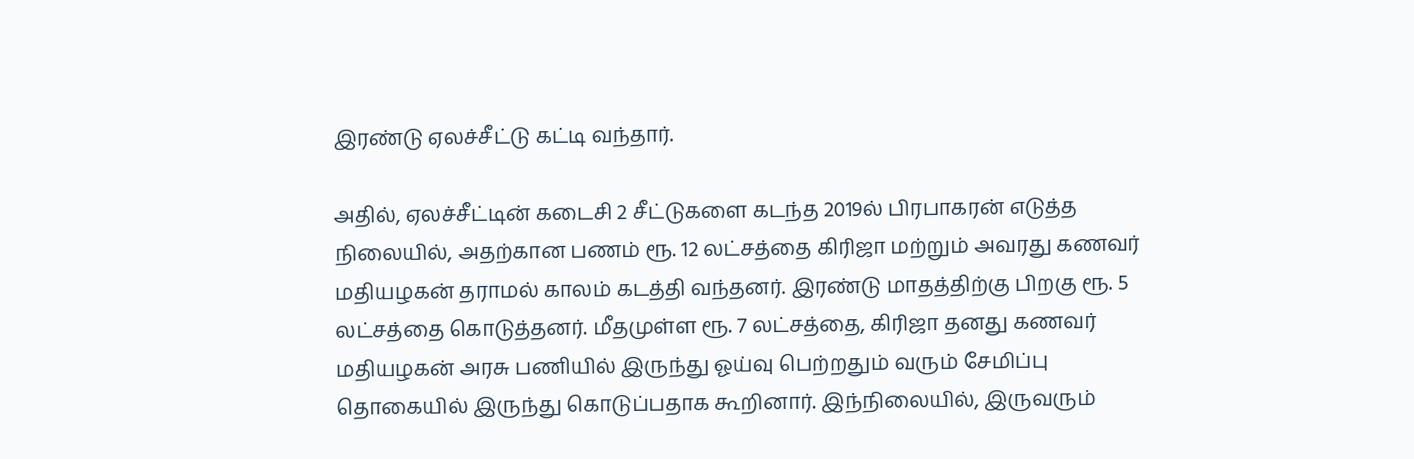இரண்டு ஏலச்சீட்டு கட்டி வந்தார்.

அதில், ஏலச்சீட்டின் கடைசி 2 சீட்டுகளை கடந்த 2019ல் பிரபாகரன் எடுத்த நிலையில், அதற்கான பணம் ரூ. 12 லட்சத்தை கிரிஜா மற்றும் அவரது கணவர் மதியழகன் தராமல் காலம் கடத்தி வந்தனர். இரண்டு மாதத்திற்கு பிறகு ரூ. 5 லட்சத்தை கொடுத்தனர். மீதமுள்ள ரூ. 7 லட்சத்தை, கிரிஜா தனது கணவர் மதியழகன் அரசு பணியில் இருந்து ஓய்வு பெற்றதும் வரும் சேமிப்பு தொகையில் இருந்து கொடுப்பதாக கூறினார். இந்நிலையில், இருவரும்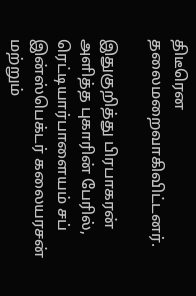திடீரென தலைமறைவாகிவிட்டனர்.

இதுகுறித்து பிரபாகரன் அளித்த புகாரின் பேரில், ரெட்டியார்பாளையம் சப் இன்ஸ்பெக்டர் கலையரசன் மற்றும்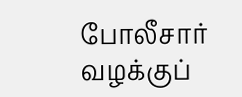போலீசார் வழக்குப்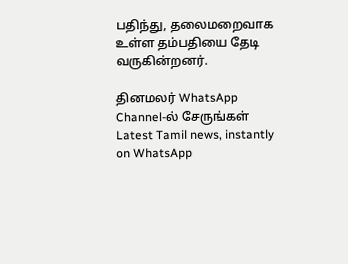பதிந்து, தலைமறைவாக உள்ள தம்பதியை தேடி வருகின்றனர்.

தினமலர் WhatsApp Channel-ல் சேருங்கள்
Latest Tamil news, instantly on WhatsApp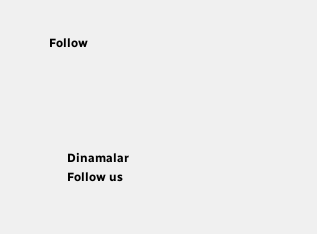Follow





      Dinamalar
      Follow us